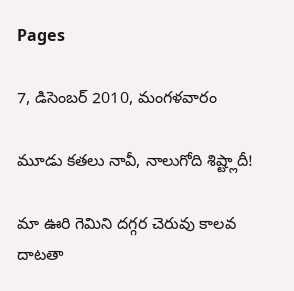Pages

7, డిసెంబర్ 2010, మంగళవారం

మూడు కతలు నావీ, నాలుగోది శిష్ట్లాదీ!

మా ఊరి గెమిని దగ్గర చెరువు కాలవ దాటతా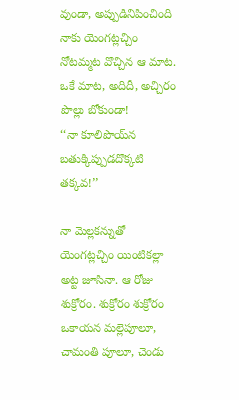వుండా, అప్పుడినిపించింది నాకు యెంగట్లచ్చిం నోటమ్మట వొచ్చిన ఆ మాట. ఒకే మాట, అదిదీ, అచ్చిరం పొల్లు బోకుండా!
‘‘నా కూలిపొయ్‌న బతుక్కిప్పుడదొక్కటి తక్కవ!’’

నా మెల్లకన్నుతో యెంగట్లచ్చిం యింటికల్లా అట్ట జూసినా. ఆ రోజు శుక్రోరం. శుక్రోరం శుక్రోరం ఒకాయన మల్లెపూలూ, చామంతి పూలూ, చెండు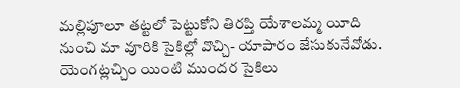మల్లిపూలూ తట్టలో పెట్టుకోని తిరప్తి యేశాలమ్మ యీది నుంచి మా వూరికి సైకిల్లో వొచ్చి- యాపారం జేసుకునేవోడు. యెంగట్లచ్చిం యింటి ముందర సైకిలు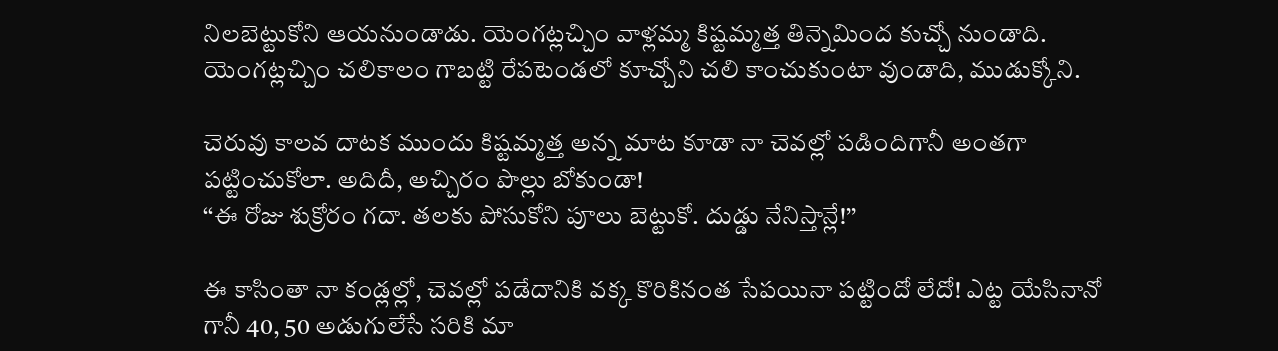నిలబెట్టుకోని ఆయనుండాడు. యెంగట్లచ్చిం వాళ్లమ్మ కిష్టమ్మత్త తిన్నెమింద కుచ్చో నుండాది. యెంగట్లచ్చిం చలికాలం గాబట్టి రేపటెండలో కూచ్చోని చలి కాంచుకుంటా వుండాది, ముడుక్కోని.

చెరువు కాలవ దాటక ముందు కిష్టమ్మత్త అన్న మాట కూడా నా చెవల్లో పడిందిగానీ అంతగా పట్టించుకోలా. అదిదీ, అచ్చిరం పొల్లు బోకుండా!
‘‘ఈ రోజు శుక్రోరం గదా. తలకు పోసుకోని పూలు బెట్టుకో. దుడ్డు నేనిస్తాన్లే!’’

ఈ కాసింతా నా కండ్లల్లో, చెవల్లో పడేదానికి వక్క కొరికినంత సేపయినా పట్టిందో లేదో! ఎట్ట యేసినానో గానీ 40, 50 అడుగులేసే సరికి మా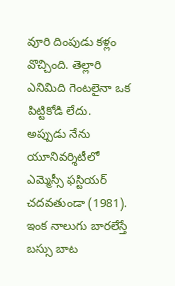వూరి దింపుడు కళ్లం వొచ్చింది. తెల్లారి ఎనిమిది గెంటలైనా ఒక పిట్టికోడి లేదు. అప్పుడు నేను యూనివర్శిటీలో ఎమ్మెస్సీ ఫస్టియర్ చదవతుండా (1981). ఇంక నాలుగు బారలేస్తే బస్సు బాట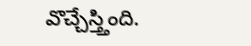వొచ్చేస్త్తింది.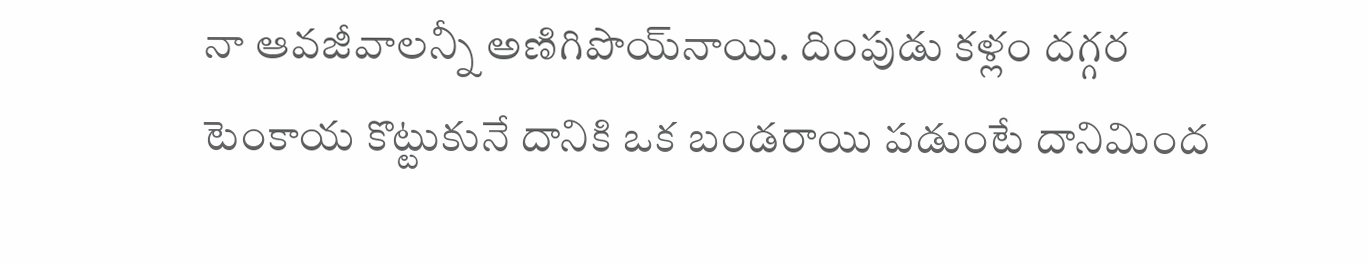నా ఆవజీవాలన్నీ అణిగిపొయ్‌నాయి. దింపుడు కళ్లం దగ్గర టెంకాయ కొట్టుకునే దానికి ఒక బండరాయి పడుంటే దానిమింద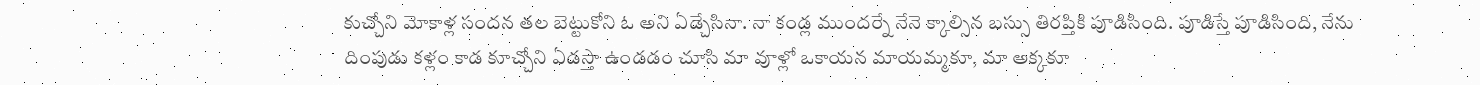కుచ్చోని మోకాళ్ల సందన తల బెట్టుకోని ఓ అని ఏడ్చేసినా. నా కండ్ల ముందర్నే నేనె క్కాల్సిన బస్సు తిరప్తికి పూడిసింది. పూడిస్తే పూడిసింది, నేను దింపుడు కళ్లం కాడ కూచ్చోని ఏడస్తా ఉండడం చూసి మా వూళ్లో ఒకాయన మాయమ్మకూ, మా అక్కకూ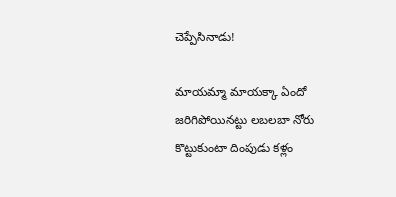చెప్పేసినాడు!

మాయమ్మా మాయక్కా ఏందో జరిగిపోయినట్టు లబలబా నోరు కొట్టుకుంటా దింపుడు కళ్లం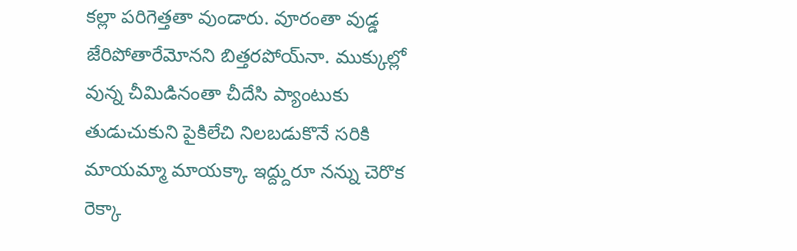కల్లా పరిగెత్తతా వుండారు. వూరంతా వుడ్డ జేరిపోతారేమోనని బిత్తరపోయ్‌నా. ముక్కుల్లో వున్న చీమిడినంతా చీదేసి ప్యాంటుకు తుడుచుకుని పైకిలేచి నిలబడుకొనే సరికి మాయమ్మా మాయక్కా ఇద్ద్దురూ నన్ను చెరొక రెక్కా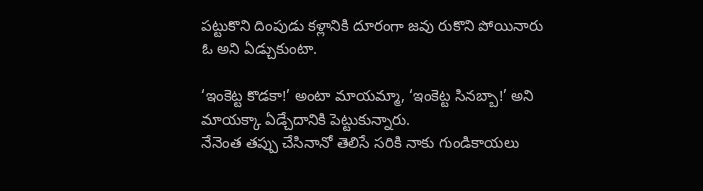పట్టుకొని దింపుడు కళ్లానికి దూరంగా జవు రుకొని పోయినారు ఓ అని ఏడ్చుకుంటా.

‘ఇంకెట్ట కొడకా!’ అంటా మాయమ్మా, ‘ఇంకెట్ట సినబ్బా!’ అని మాయక్కా ఏడ్చేదానికి పెట్టుకున్నారు.
నేనెంత తప్పు చేసినానో తెలిసే సరికి నాకు గుండికాయలు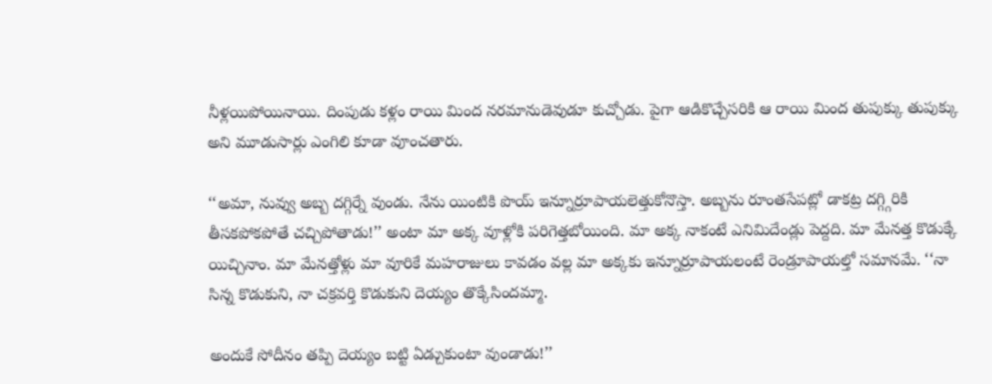నీళ్లయిపోయినాయి. దింపుడు కళ్లం రాయి మింద నరమానుడెవుడూ కుచ్చోడు. పైగా ఆడికొచ్చేసరికి ఆ రాయి మింద తుపుక్కు తుపుక్కు అని మూడుసార్లు ఎంగిలి కూడా వూంచతారు.

‘‘అమా, నువ్వు అబ్బ దగ్గిర్నే వుండు. నేను యింటికి పొయ్ ఇన్నూర్రూపాయలెత్తుకోనొస్తా. అబ్బను రూంతసేపట్లో డాకట్ర దగ్గ్గిరికి తీసకపోకపోతే చచ్చిపోతాడు!’’ అంటా మా అక్క వూళ్లోకి పరిగెత్తబోయింది. మా అక్క నాకంటే ఎనిమిదేండ్లు పెద్దది. మా మేనత్త కొడుక్కే యిచ్చినాం. మా మేనత్తోళ్లు మా వూరికే మహరాజులు కావడం వల్ల మా అక్కకు ఇన్నూర్రూపాయలంటే రెండ్రూపాయల్తో సమానమే. ‘‘నా సిన్న కొడుకుని, నా చక్రవర్తి కొడుకుని దెయ్యం తొక్కేసిందమ్మా.

అందుకే సోదీనం తప్పి దెయ్యం బట్టి ఏడ్చుకుంటా వుండాడు!’’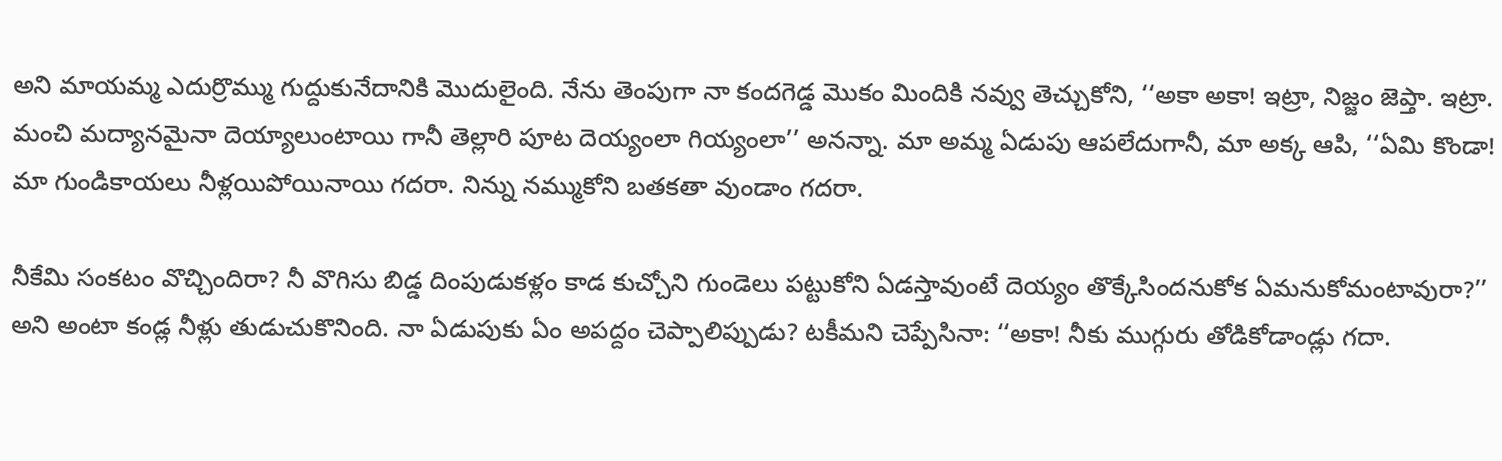అని మాయమ్మ ఎదుర్రొమ్ము గుద్దుకునేదానికి మొదులైంది. నేను తెంపుగా నా కందగెడ్డ మొకం మిందికి నవ్వు తెచ్చుకోని, ‘‘అకా అకా! ఇట్రా, నిజ్జం జెప్తా. ఇట్రా. మంచి మద్యానమైనా దెయ్యాలుంటాయి గానీ తెల్లారి పూట దెయ్యంలా గియ్యంలా’’ అనన్నా. మా అమ్మ ఏడుపు ఆపలేదుగానీ, మా అక్క ఆపి, ‘‘ఏమి కొండా! మా గుండికాయలు నీళ్లయిపోయినాయి గదరా. నిన్ను నమ్ముకోని బతకతా వుండాం గదరా.

నీకేమి సంకటం వొచ్చిందిరా? నీ వొగిసు బిడ్డ దింపుడుకళ్లం కాడ కుచ్చోని గుండెలు పట్టుకోని ఏడస్తావుంటే దెయ్యం తొక్కేసిందనుకోక ఏమనుకోమంటావురా?’’ అని అంటా కండ్ల నీళ్లు తుడుచుకొనింది. నా ఏడుపుకు ఏం అపద్దం చెప్పాలిప్పుడు? టకీమని చెప్పేసినా: ‘‘అకా! నీకు ముగ్గురు తోడికోడాండ్లు గదా.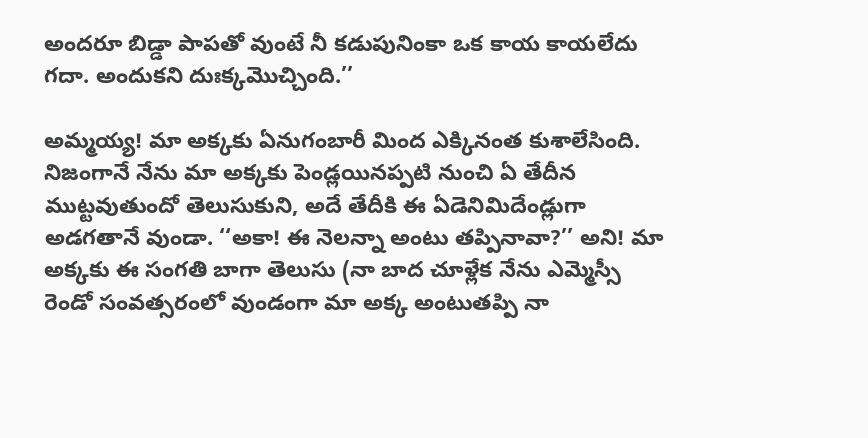అందరూ బిడ్డా పాపతో వుంటే నీ కడుపునింకా ఒక కాయ కాయలేదు గదా. అందుకని దుఃక్కమొచ్చింది.’’

అమ్మయ్య! మా అక్కకు ఏనుగంబారీ మింద ఎక్కినంత కుశాలేసింది. నిజంగానే నేను మా అక్కకు పెండ్లయినప్పటి నుంచి ఏ తేదీన ముట్టవుతుందో తెలుసుకుని, అదే తేదీకి ఈ ఏడెనిమిదేండ్లుగా అడగతానే వుండా. ‘‘అకా! ఈ నెలన్నా అంటు తప్పినావా?’’ అని! మా అక్కకు ఈ సంగతి బాగా తెలుసు (నా బాద చూళ్లేక నేను ఎమ్మెస్సీ రెండో సంవత్సరంలో వుండంగా మా అక్క అంటుతప్పి నా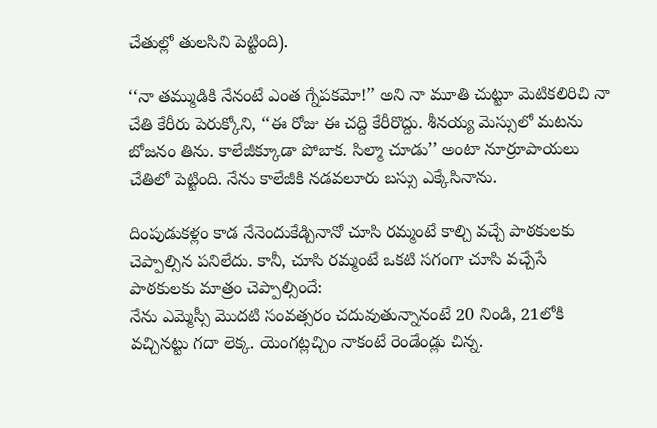చేతుల్లో తులసిని పెట్టింది).

‘‘నా తమ్ముడికి నేనంటే ఎంత గ్నేపకమో!’’ అని నా మూతి చుట్టూ మెటికలిరిచి నా చేతి కేరీరు పెరుక్కోని, ‘‘ఈ రోజు ఈ చద్ది కేరీరొద్దు. శీనయ్య మెస్సులో మటను బోజనం తిను. కాలేజీక్కూడా పోబాక. సిల్మా చూడు’’ అంటా నూర్రూపాయలు చేతిలో పెట్టింది. నేను కాలేజీకి నడవలూరు బస్సు ఎక్కేసినాను.

దింపుడుకళ్లం కాడ నేనెందుకేడ్చినానో చూసి రమ్మంటే కాల్చి వచ్చే పాఠకులకు చెప్పాల్సిన పనిలేదు. కానీ, చూసి రమ్మంటే ఒకటి సగంగా చూసి వచ్చేసే పాఠకులకు మాత్రం చెప్పాల్సిందే:
నేను ఎమ్మెస్సీ మొదటి సంవత్సరం చదువుతున్నానంటే 20 నిండి, 21లోకి వచ్చినట్టు గదా లెక్క. యెంగట్లచ్చిం నాకంటే రెండేండ్లు చిన్న.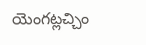యెంగట్లచ్చిం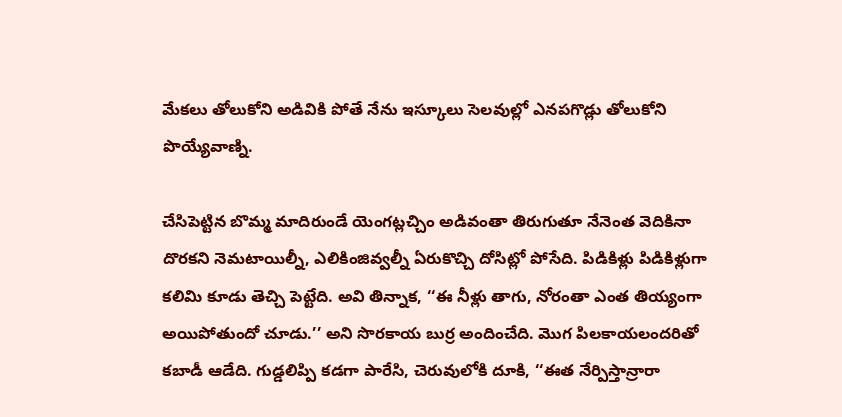మేకలు తోలుకోని అడివికి పోతే నేను ఇస్కూలు సెలవుల్లో ఎనపగొడ్లు తోలుకోని పొయ్యేవాణ్ని.

చేసిపెట్టిన బొమ్మ మాదిరుండే యెంగట్లచ్చిం అడివంతా తిరుగుతూ నేనెంత వెదికినా దొరకని నెమటాయిల్నీ, ఎలికింజివ్వల్నీ ఏరుకొచ్చి దోసిట్లో పోసేది. పిడికిళ్లు పిడికిళ్లుగా కలిమి కూడు తెచ్చి పెట్టేది. అవి తిన్నాక, ‘‘ఈ నీళ్లు తాగు, నోరంతా ఎంత తియ్యంగా అయిపోతుందో చూడు.’’ అని సొరకాయ బుర్ర అందించేది. మొగ పిలకాయలందరితో కబాడీ ఆడేది. గుడ్డలిప్పి కడగా పారేసి, చెరువులోకి దూకి, ‘‘ఈత నేర్పిస్తాన్రారా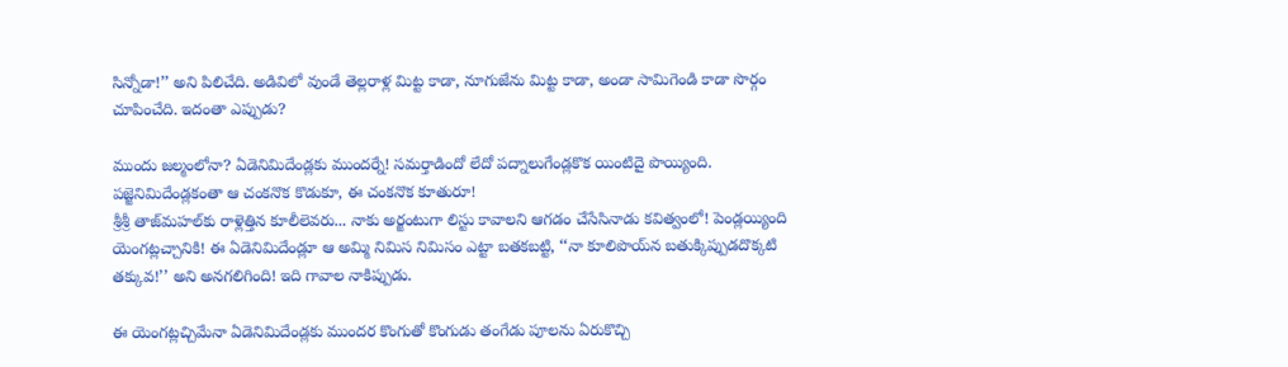సిన్నోడా!’’ అని పిలిచేది. అడివిలో వుండే తెల్లరాళ్ల మిట్ట కాడా, నూగుజేను మిట్ట కాడా, అండా సామిగెండి కాడా సొర్గం చూపించేది. ఇదంతా ఎప్పుడు?

ముందు జల్మంలోనా? ఏడెనిమిదేండ్లకు ముందర్నే! సమర్తాడిందో లేదో పద్నాలుగేండ్లకొక యింటిదై పొయ్యింది. పజ్జెనిమిదేండ్లకంతా ఆ చంకనొక కొడుకూ, ఈ చంకనొక కూతురూ!
శ్రీశ్రీ తాజ్‌మహల్‌కు రాళ్లెత్తిన కూలీలెవరు... నాకు అర్జంటుగా లిస్టు కావాలని ఆగడం చేసేసినాడు కవిత్వంలో! పెండ్లయ్యింది యెంగట్లచ్చానికి! ఈ ఏడెనిమిదేండ్లూ ఆ అమ్మి నిమిస నిమిసం ఎట్టా బతకబట్టి, ‘‘నా కూలిపొయ్‌న బతుక్కిప్పుడదొక్కటి తక్కువ!’’ అని అనగలిగింది! ఇది గావాల నాకిప్పుడు.

ఈ యెంగట్లచ్చిమేనా ఏడెనిమిదేండ్లకు ముందర కొంగుతో కొంగుడు తంగేడు పూలను ఏరుకొచ్చి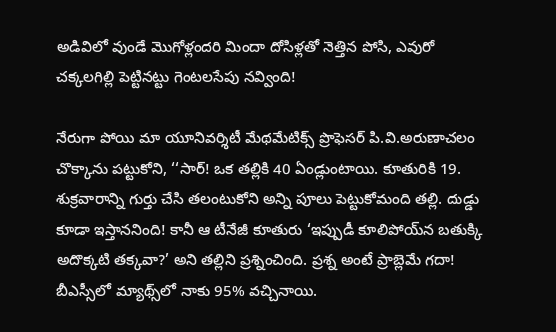అడివిలో వుండే మొగోళ్లందరి మిందా దోసిళ్లతో నెత్తిన పోసి, ఎవురో చక్కలగిల్లి పెట్టినట్టు గెంటలసేపు నవ్వింది!

నేరుగా పోయి మా యూనివర్శిటీ మేథమేటిక్స్ ప్రొఫెసర్ పి.వి.అరుణాచలం చొక్కాను పట్టుకోని, ‘‘సార్! ఒక తల్లికి 40 ఏండ్లుంటాయి. కూతురికి 19. శుక్రవారాన్ని గుర్తు చేసి తలంటుకోని అన్ని పూలు పెట్టుకోమంది తల్లి. దుడ్డు కూడా ఇస్తాననింది! కానీ ఆ టీనేజీ కూతురు ‘ఇప్పుడీ కూలిపోయ్‌న బతుక్కి అదొక్కటి తక్కవా?’ అని తల్లిని ప్రశ్నించింది. ప్రశ్న అంటే ప్రాబ్లెమే గదా! బీఎస్సీలో మ్యాథ్స్‌లో నాకు 95% వచ్చినాయి.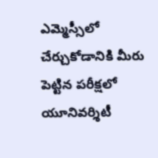ఎమ్మెస్సీలో చేర్చుకోడానికి మీరు పెట్టిన పరీక్షలో యూనివర్శిటీ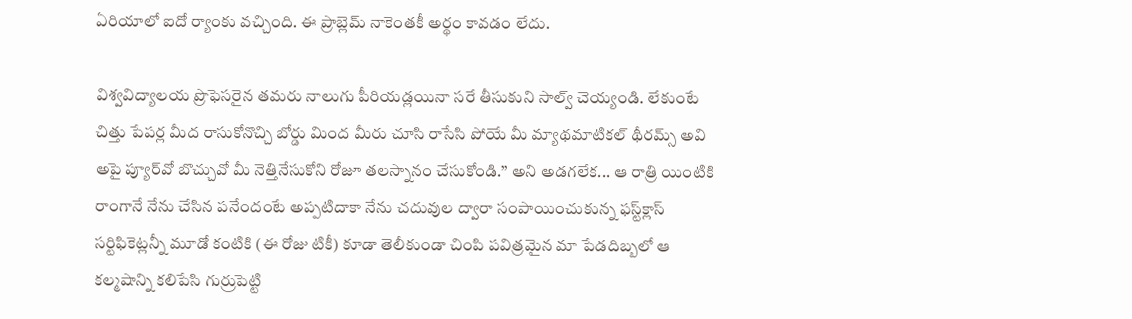ఏరియాలో ఐదో ర్యాంకు వచ్చింది. ఈ ప్రాబ్లెమ్ నాకెంతకీ అర్థం కావడం లేదు.

విశ్వవిద్యాలయ ప్రొఫెసరైన తమరు నాలుగు పీరియడ్లయినా సరే తీసుకుని సాల్వ్ చెయ్యండి. లేకుంటే చిత్తు పేపర్ల మీద రాసుకోనొచ్చి బోర్డు మింద మీరు చూసి రాసేసి పోయే మీ మ్యాథమాటికల్ థీరమ్స్ అవి అపై ప్యూర్‌వో బొచ్చువో మీ నెత్తినేసుకోని రోజూ తలస్నానం చేసుకోండి.’’ అని అడగలేక... ఆ రాత్రి యింటికి రాంగానే నేను చేసిన పనేందంటే అప్పటిదాకా నేను చదువుల ద్వారా సంపాయించుకున్న ఫస్ట్‌క్లాస్ సర్టిఫికెట్లన్నీ మూడో కంటికి (ఈ రోజు టికీ) కూడా తెలీకుండా చింపి పవిత్రమైన మా పేడదిబ్బలో ఆ కల్మషాన్ని కలిపేసి గుర్రుపెట్టి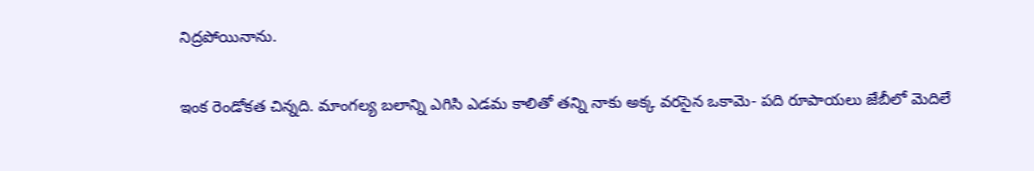నిద్రపోయినాను.

ఇంక రెండోకత చిన్నది. మాంగల్య బలాన్ని ఎగిసి ఎడమ కాలితో తన్ని నాకు అక్క వరసైన ఒకామె- పది రూపాయలు జేబీలో మెదిలే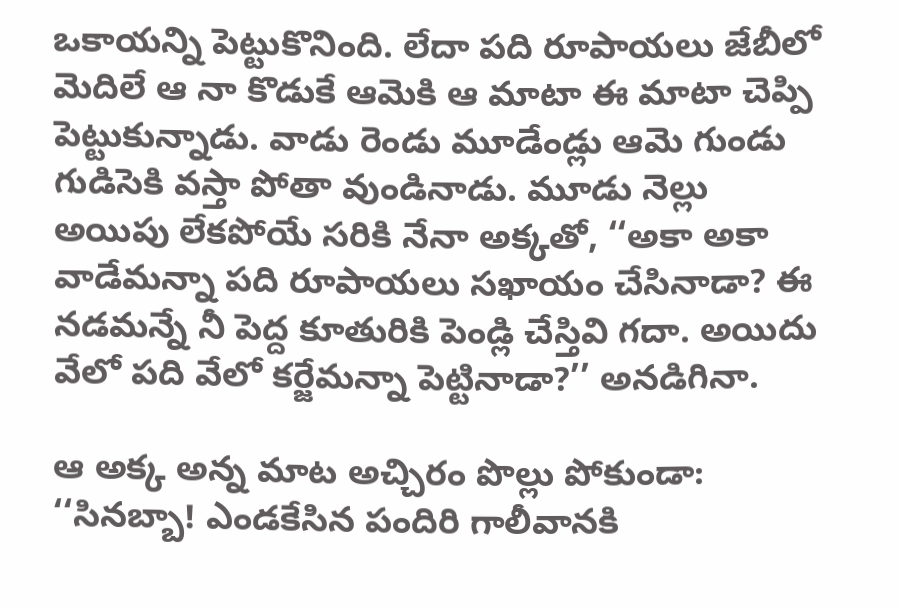ఒకాయన్ని పెట్టుకొనింది. లేదా పది రూపాయలు జేబీలో మెదిలే ఆ నా కొడుకే ఆమెకి ఆ మాటా ఈ మాటా చెప్పి పెట్టుకున్నాడు. వాడు రెండు మూడేండ్లు ఆమె గుండు గుడిసెకి వస్తా పోతా వుండినాడు. మూడు నెల్లు అయిపు లేకపోయే సరికి నేనా అక్కతో, ‘‘అకా అకా వాడేమన్నా పది రూపాయలు సఖాయం చేసినాడా? ఈ నడమన్నే నీ పెద్ద కూతురికి పెండ్లి చేస్తివి గదా. అయిదు వేలో పది వేలో కర్జేమన్నా పెట్టినాడా?’’ అనడిగినా.

ఆ అక్క అన్న మాట అచ్చిరం పొల్లు పోకుండా:
‘‘సినబ్బా! ఎండకేసిన పందిరి గాలీవానకి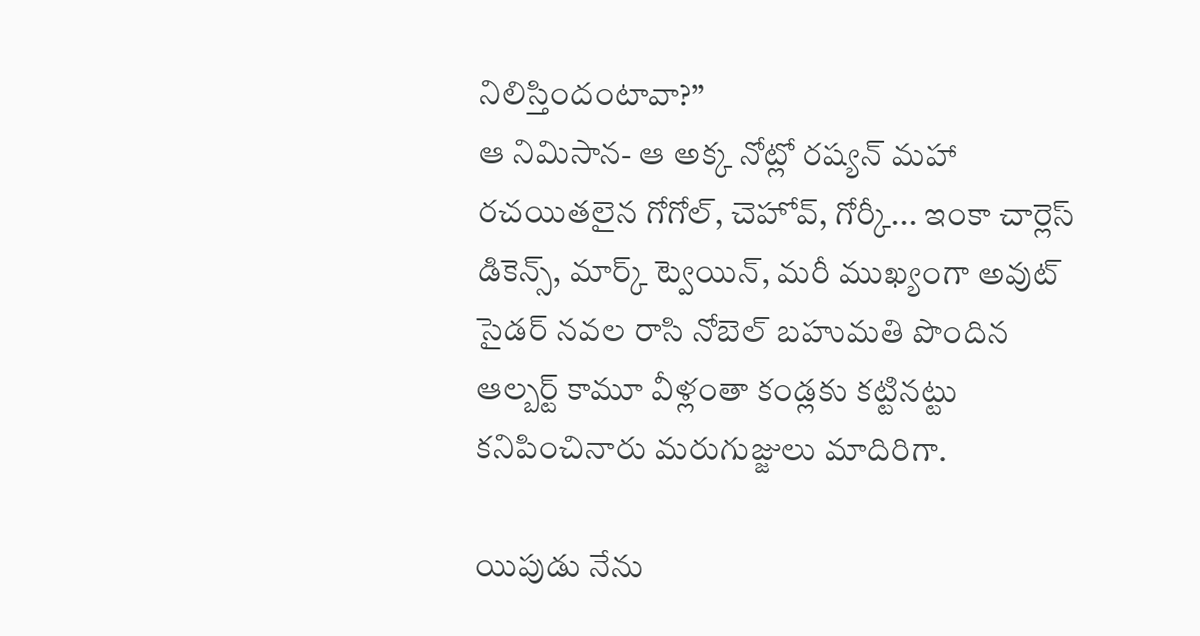నిలిస్తిందంటావా?’’
ఆ నిమిసాన- ఆ అక్క నోట్లో రష్యన్ మహా రచయితలైన గోగోల్, చెహోవ్, గోర్కీ... ఇంకా చార్లెస్ డికెన్స్, మార్క్ ట్వెయిన్, మరీ ముఖ్యంగా అవుట్ సైడర్ నవల రాసి నోబెల్ బహుమతి పొందిన ఆల్బర్ట్ కామూ వీళ్లంతా కండ్లకు కట్టినట్టు కనిపించినారు మరుగుజ్జులు మాదిరిగా.

యిపుడు నేను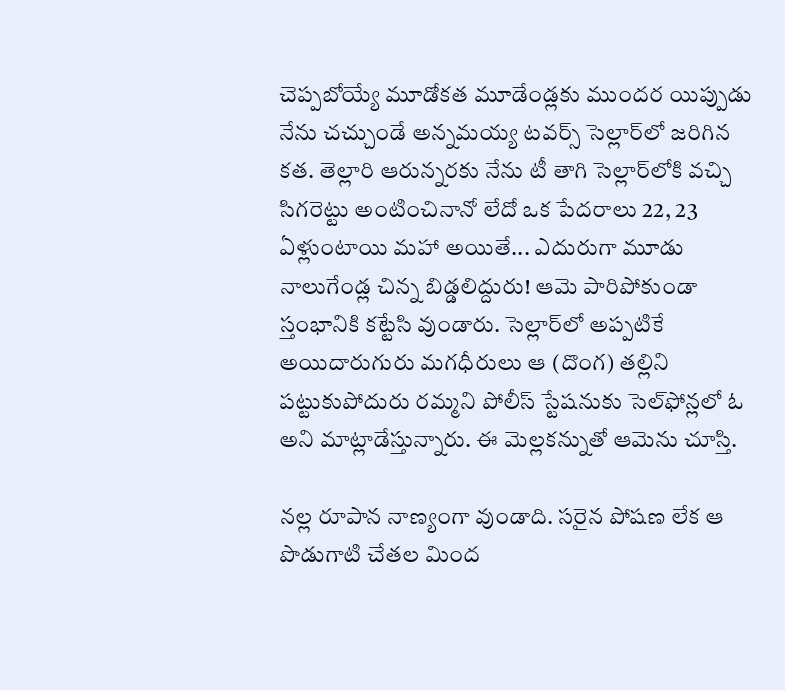చెప్పబోయ్యే మూడోకత మూడేండ్లకు ముందర యిప్పుడు నేను చచ్చుండే అన్నమయ్య టవర్స్ సెల్లార్‌లో జరిగిన కత. తెల్లారి ఆరున్నరకు నేను టీ తాగి సెల్లార్‌లోకి వచ్చి సిగరెట్టు అంటించినానో లేదో ఒక పేదరాలు 22, 23 ఏళ్లుంటాయి మహా అయితే... ఎదురుగా మూడు నాలుగేండ్ల చిన్న బిడ్డలిద్దురు! ఆమె పారిపోకుండా స్తంభానికి కట్టేసి వుండారు. సెల్లార్‌లో అప్పటికే అయిదారుగురు మగధీరులు ఆ (దొంగ) తల్లిని పట్టుకుపోదురు రమ్మని పోలీస్ స్టేషనుకు సెల్‌ఫోన్లలో ఓ అని మాట్లాడేస్తున్నారు. ఈ మెల్లకన్నుతో ఆమెను చూస్తి.

నల్ల రూపాన నాణ్యంగా వుండాది. సరైన పోషణ లేక ఆ పొడుగాటి చేతల మింద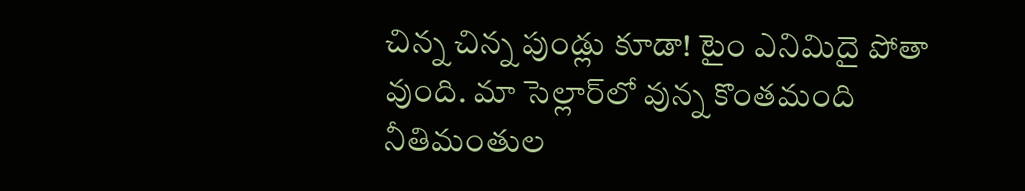చిన్న చిన్న పుండ్లు కూడా! టైం ఎనిమిదై పోతా వుంది. మా సెల్లార్‌లో వున్న కొంతమంది నీతిమంతుల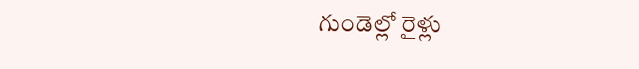గుండెల్లో రైళ్లు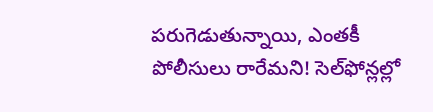పరుగెడుతున్నాయి, ఎంతకీ పోలీసులు రారేమని! సెల్‌ఫోన్లల్లో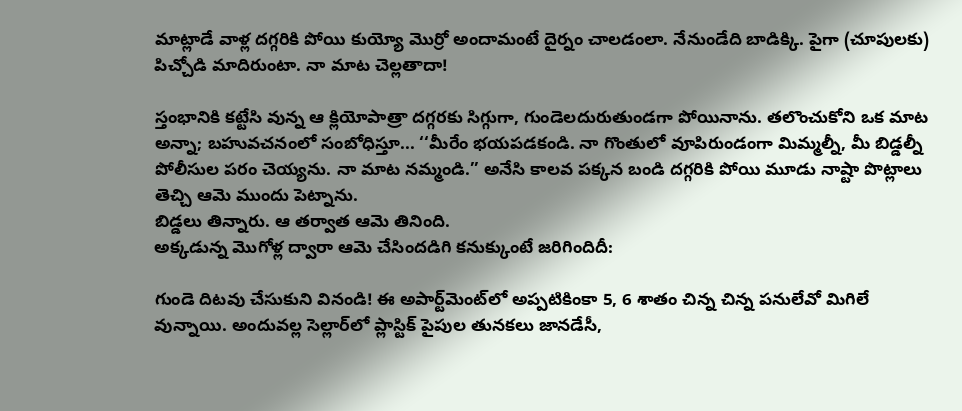మాట్లాడే వాళ్ల దగ్గరికి పోయి కుయ్యో మొర్రో అందామంటే దైర్నం చాలడంలా. నేనుండేది బాడిక్కి. పైగా (చూపులకు) పిచ్చోడి మాదిరుంటా. నా మాట చెల్లతాదా!

స్తంభానికి కట్టేసి వున్న ఆ క్లియోపాత్రా దగ్గరకు సిగ్గుగా, గుండెలదురుతుండగా పోయినాను. తలొంచుకోని ఒక మాట అన్నా; బహువచనంలో సంబోధిస్తూ... ‘‘మీరేం భయపడకండి. నా గొంతులో వూపిరుండంగా మిమ్మల్నీ, మీ బిడ్డల్నీ పోలీసుల పరం చెయ్యను. నా మాట నమ్మండి.’’ అనేసి కాలవ పక్కన బండి దగ్గరికి పోయి మూడు నాష్టా పొట్లాలు తెచ్చి ఆమె ముందు పెట్నాను.
బిడ్డలు తిన్నారు. ఆ తర్వాత ఆమె తినింది.
అక్కడున్న మొగోళ్ల ద్వారా ఆమె చేసిందడిగి కనుక్కుంటే జరిగిందిదీ:

గుండె దిటవు చేసుకుని వినండి! ఈ అపార్ట్‌మెంట్‌లో అప్పటికింకా 5, 6 శాతం చిన్న చిన్న పనులేవో మిగిలే వున్నాయి. అందువల్ల సెల్లార్‌లో ప్లాస్టిక్ పైపుల తునకలు జానడేసీ,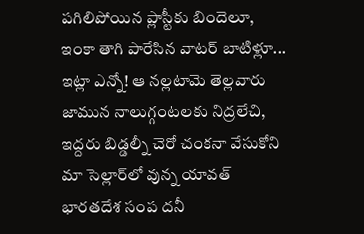పగిలిపోయిన ప్లాస్టీకు బిందెలూ, ఇంకా తాగి పారేసిన వాటర్ బాటిళ్లూ... ఇట్లా ఎన్నో! ఆ నల్లటామె తెల్లవారు జామున నాలుగ్గంటలకు నిద్రలేచి, ఇద్దరు బిడ్డల్నీ చెరో చంకనా వేసుకోని మా సెల్లార్‌లో వున్న యావత్ భారతదేశ సంప దనీ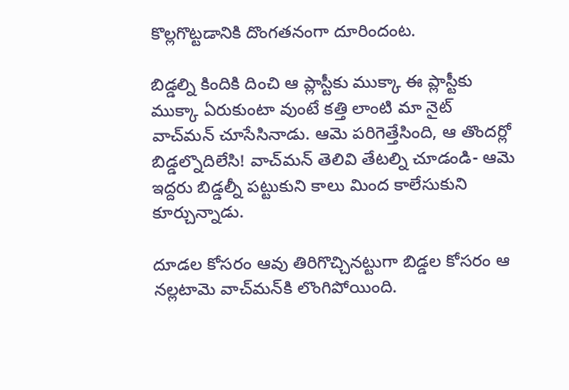కొల్లగొట్టడానికి దొంగతనంగా దూరిందంట.

బిడ్డల్ని కిందికి దించి ఆ ప్లాస్టీకు ముక్కా ఈ ప్లాస్టీకు ముక్కా ఏరుకుంటా వుంటే కత్తి లాంటి మా నైట్ వాచ్‌మన్ చూసేసినాడు. ఆమె పరిగెత్తేసింది, ఆ తొందర్లో బిడ్డల్నొదిలేసి! వాచ్‌మన్ తెలివి తేటల్ని చూడండి- ఆమె ఇద్దరు బిడ్డల్నీ పట్టుకుని కాలు మింద కాలేసుకుని కూర్చున్నాడు.

దూడల కోసరం ఆవు తిరిగొచ్చినట్టుగా బిడ్డల కోసరం ఆ నల్లటామె వాచ్‌మన్‌కి లొంగిపోయింది.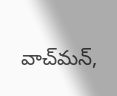వాచ్‌మన్,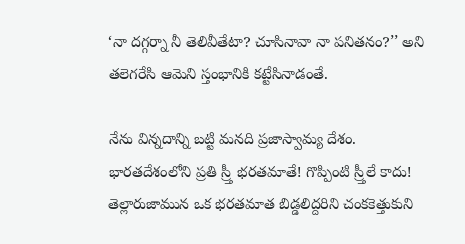‘నా దగ్గర్నా నీ తెలివీతేటా? చూసినావా నా పనితనం?’’ అని తలెగరేసి ఆమెని స్తంభానికి కట్టేసినాడంతే.

నేను విన్నదాన్ని బట్టి మనది ప్రజాస్వామ్య దేశం. భారతదేశంలోని ప్రతి స్ర్తీ భరతమాతే! గొప్పింటి స్ర్తీలే కాదు! తెల్లారుజామున ఒక భరతమాత బిడ్డలిద్దరిని చంకకెత్తుకుని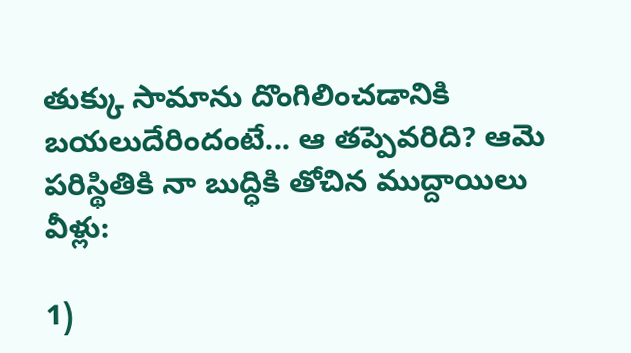తుక్కు సామాను దొంగిలించడానికి బయలుదేరిందంటే... ఆ తప్పెవరిది? ఆమె పరిస్థితికి నా బుద్ధికి తోచిన ముద్దాయిలు వీళ్లు:

1)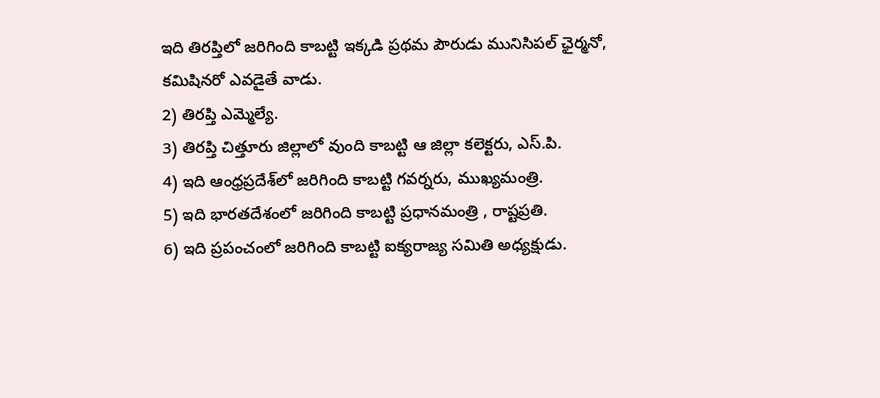ఇది తిరప్తిలో జరిగింది కాబట్టి ఇక్కడి ప్రథమ పౌరుడు మునిసిపల్ ఛైర్మనో, కమిషినరో ఎవడైతే వాడు.
2) తిరప్తి ఎమ్మెల్యే.
3) తిరప్తి చిత్తూరు జిల్లాలో వుంది కాబట్టి ఆ జిల్లా కలెక్టరు, ఎస్.పి.
4) ఇది ఆంధ్రప్రదేశ్‌లో జరిగింది కాబట్టి గవర్నరు, ముఖ్యమంత్రి.
5) ఇది భారతదేశంలో జరిగింది కాబట్టి ప్రధానమంత్రి , రాష్టప్రతి.
6) ఇది ప్రపంచంలో జరిగింది కాబట్టి ఐక్యరాజ్య సమితి అధ్యక్షుడు.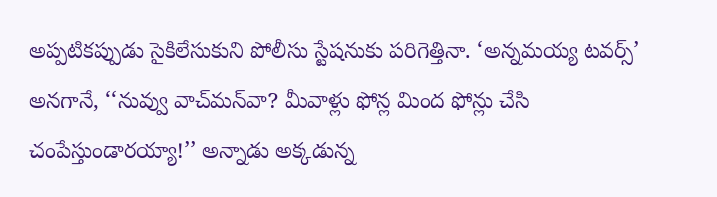అప్పటికప్పుడు సైకిలేసుకుని పోలీసు స్టేషనుకు పరిగెత్తినా. ‘అన్నమయ్య టవర్స్’ అనగానే, ‘‘నువ్వు వాచ్‌మన్‌వా? మీవాళ్లు ఫోన్ల మింద ఫోన్లు చేసి చంపేస్తుండారయ్యా!’’ అన్నాడు అక్కడున్న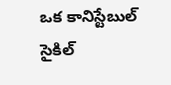ఒక కానిస్టేబుల్ సైకిల్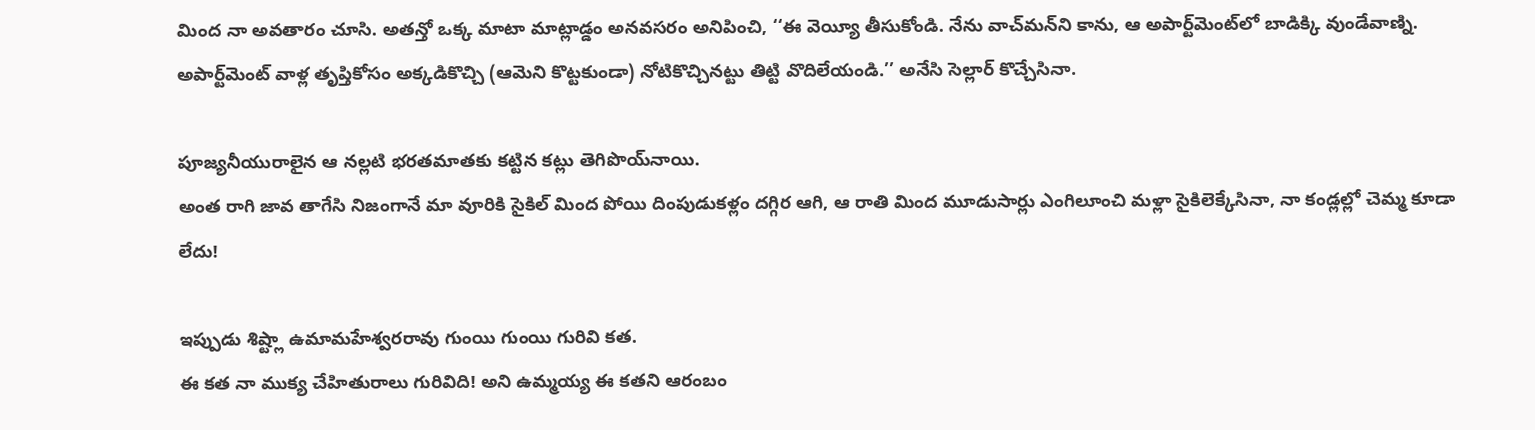మింద నా అవతారం చూసి. అతన్తో ఒక్క మాటా మాట్లాడ్డం అనవసరం అనిపించి, ‘‘ఈ వెయ్యీ తీసుకోండి. నేను వాచ్‌మన్‌ని కాను, ఆ అపార్ట్‌మెంట్‌లో బాడిక్కి వుండేవాణ్ని. అపార్ట్‌మెంట్ వాళ్ల తృప్తికోసం అక్కడికొచ్చి (ఆమెని కొట్టకుండా) నోటికొచ్చినట్టు తిట్టి వొదిలేయండి.’’ అనేసి సెల్లార్ కొచ్చేసినా.

పూజ్యనీయురాలైన ఆ నల్లటి భరతమాతకు కట్టిన కట్లు తెగిపొయ్‌నాయి.
అంత రాగి జావ తాగేసి నిజంగానే మా వూరికి సైకిల్ మింద పోయి దింపుడుకళ్లం దగ్గిర ఆగి, ఆ రాతి మింద మూడుసార్లు ఎంగిలూంచి మళ్లా సైకిలెక్కేసినా, నా కండ్లల్లో చెమ్మ కూడా లేదు!

ఇప్పుడు శిష్ట్లా ఉమామహేశ్వరరావు గుంయి గుంయి గురివి కత.
ఈ కత నా ముక్య చేహితురాలు గురివిది! అని ఉమ్మయ్య ఈ కతని ఆరంబం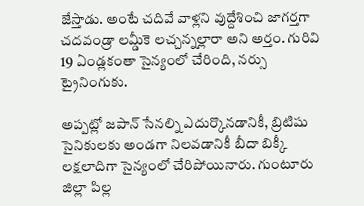జేస్తాడు. అంటే చదివే వాళ్లని వుద్దేశించి జాగర్తగా చదవండ్రా లమ్డీకె లచ్చన్నల్లారా అని అర్తం. గురివి 19 ఏండ్లకంతా సైన్యంలో చేరింది, నర్సు ట్రైనింగుకు.

అప్పట్లో జపాన్ సేనల్ని ఎదుర్కొనడానికీ, బ్రిటిషు సైనికులకు అండగా నిలవడానికీ బీదా బిక్కీ లక్షలాదిగా సైన్యంలో చేరిపోయినారు. గుంటూరు జిల్లా పిల్ల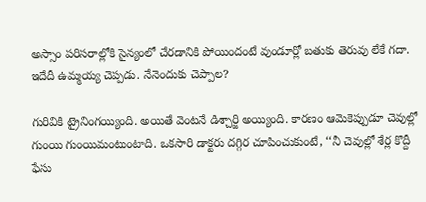అస్సాం పరిసరాల్లోకి సైన్యంలో చేరడానికి పోయిందంటే వుండూర్లో బతుకు తెరువు లేకే గదా. ఇదేదీ ఉమ్మయ్య చెప్పడు. నేనెందుకు చెప్పాల?

గురివికి ట్రైనింగయ్యింది. అయితే వెంటనే డిశ్చార్జి అయ్యింది. కారణం ఆమెకెప్పుడూ చెవుల్లో గుంయి గుంయిమంటుంటాది. ఒకసారి డాక్టరు దగ్గిర చూపించుకుంటే, ‘‘నీ చెవుల్లో శేర్ల కొద్దీ ఫేసు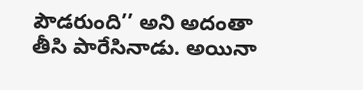పౌడరుంది’’ అని అదంతా తీసి పారేసినాడు. అయినా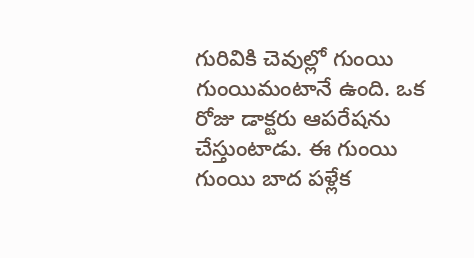గురివికి చెవుల్లో గుంయి గుంయిమంటానే ఉంది. ఒక రోజు డాక్టరు ఆపరేషను చేస్తుంటాడు. ఈ గుంయి గుంయి బాద పళ్లేక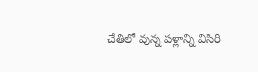చేతిలో వున్న పళ్లాన్ని విసిరి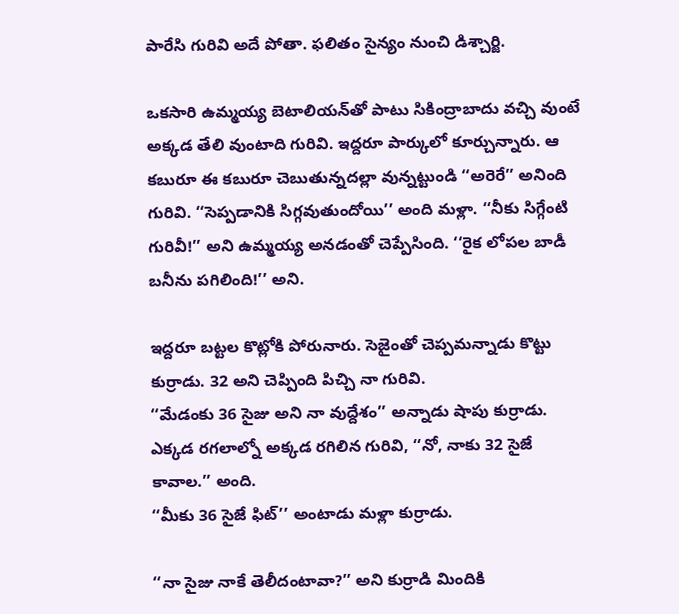పారేసి గురివి అదే పోతా. ఫలితం సైన్యం నుంచి డిశ్చార్జి.

ఒకసారి ఉమ్మయ్య బెటాలియన్‌తో పాటు సికింద్రాబాదు వచ్చి వుంటే అక్కడ తేలి వుంటాది గురివి. ఇద్దరూ పార్కులో కూర్చున్నారు. ఆ కబురూ ఈ కబురూ చెబుతున్నదల్లా వున్నట్టుండి ‘‘అరెరే’’ అనింది గురివి. ‘‘సెప్పడానికి సిగ్గవుతుందోయి’’ అంది మళ్లా. ‘‘నీకు సిగ్గేంటి గురివీ!’’ అని ఉమ్మయ్య అనడంతో చెప్పేసింది. ‘‘రైక లోపల బాడీ బనీను పగిలింది!’’ అని.

ఇద్దరూ బట్టల కొట్లోకి పోరునారు. సెజైంతో చెప్పమన్నాడు కొట్టు కుర్రాడు. 32 అని చెప్పింది పిచ్చి నా గురివి.
‘‘మేడంకు 36 సైజు అని నా వుద్దేశం’’ అన్నాడు షాపు కుర్రాడు.
ఎక్కడ రగలాల్నో అక్కడ రగిలిన గురివి, ‘‘నో, నాకు 32 సైజే కావాల.’’ అంది.
‘‘మీకు 36 సైజే ఫిట్’’ అంటాడు మళ్లా కుర్రాడు.

‘‘నా సైజు నాకే తెలీదంటావా?’’ అని కుర్రాడి మిందికి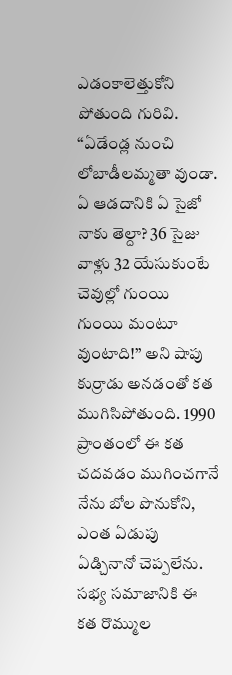ఎడంకాలెత్తుకోని పోతుంది గురివి.
‘‘ఏడేండ్ల నుంచి లోబాడీలమ్మతా వుండా. ఏ ఆడదానికి ఏ సైజో నాకు తెల్దా? 36 సైజు వాళ్లు 32 యేసుకుంటే చెవుల్లో గుంయి గుంయి మంటూ వుంటాది!’’ అని షాపు కుర్రాడు అనడంతో కత ముగిసిపోతుంది. 1990 ప్రాంతంలో ఈ కత చదవడం ముగించగానే నేను బోల పొనుకోని, ఎంత ఏడుపు ఏడ్చినానో చెప్పలేను. సభ్య సమాజానికి ఈ కత రొమ్ముల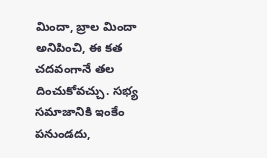మిందా, బ్రాల మిందా అనిపించి, ఈ కత చదవంగానే తల దించుకోవచ్చు. సభ్య సమాజానికి ఇంకేం పనుండదు,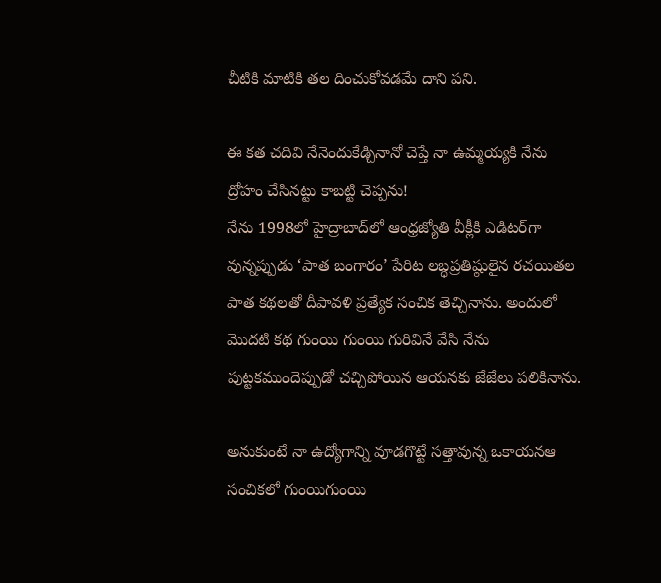చీటికి మాటికి తల దించుకోవడమే దాని పని.

ఈ కత చదివి నేనెందుకేడ్చినానో చెప్తే నా ఉమ్మయ్యకి నేను ద్రోహం చేసినట్టు కాబట్టి చెప్పను!
నేను 1998లో హైద్రాబాద్‌లో ఆంధ్రజ్యోతి వీక్లీకి ఎడిటర్‌గా వున్నప్పుడు ‘పాత బంగారం’ పేరిట లబ్ధప్రతిష్ఠులైన రచయితల పాత కథలతో దీపావళి ప్రత్యేక సంచిక తెచ్చినాను. అందులో మొదటి కథ గుంయి గుంయి గురివినే వేసి నేను పుట్టకముందెప్పుడో చచ్చిపోయిన ఆయనకు జేజేలు పలికినాను.

అనుకుంటే నా ఉద్యోగాన్ని వూడగొట్టే సత్తావున్న ఒకాయనఆ సంచికలో గుంయిగుంయి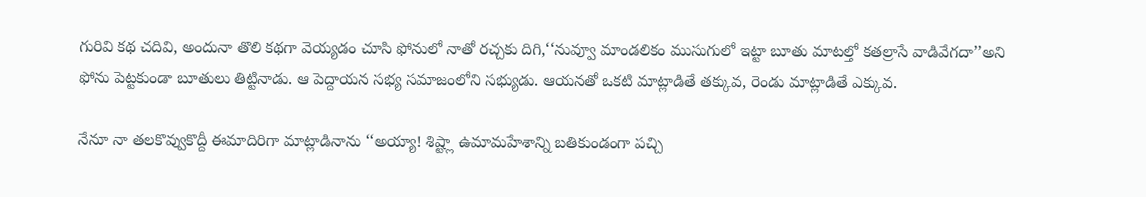గురివి కథ చదివి, అందునా తొలి కథగా వెయ్యడం చూసి ఫోనులో నాతో రచ్చకు దిగి,‘‘నువ్వూ మాండలికం ముసుగులో ఇట్టా బూతు మాటల్తో కతల్రాసే వాడివేగదా’’అని ఫోను పెట్టకుండా బూతులు తిట్టినాడు. ఆ పెద్దాయన సభ్య సమాజంలోని సభ్యుడు. ఆయనతో ఒకటి మాట్లాడితే తక్కువ, రెండు మాట్లాడితే ఎక్కువ.

నేనూ నా తలకొవ్వుకొద్దీ ఈమాదిరిగా మాట్లాడినాను ‘‘అయ్యా! శిష్ట్లా ఉమామహేశాన్ని బతికుండంగా పచ్చి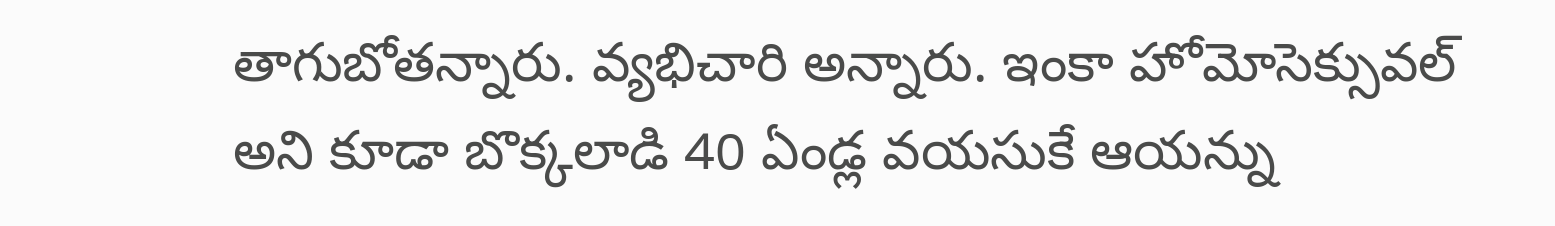తాగుబోతన్నారు. వ్యభిచారి అన్నారు. ఇంకా హోమోసెక్సువల్ అని కూడా బొక్కలాడి 40 ఏండ్ల వయసుకే ఆయన్ను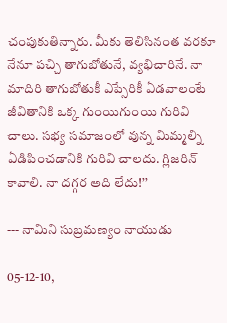చంపుకుతిన్నారు. మీకు తెలిసినంత వరకూ నేనూ పచ్చి తాగుబోతునే, వ్యభిచారినే. నా మాదిరి తాగుబోతుకీ ఎప్సేరికీ ఏడవాలంటే జీవితానికి ఒక్క గుంయిగుంయి గురివి చాలు. సభ్య సమాజంలో వున్న మిమ్మల్ని ఏడిపించడానికి గురివి చాలదు. గ్లిజరిన్ కావాలి. నా దగ్గర అది లేదు!’’

--- నామిని సుబ్రమణ్యం నాయుడు

05-12-10,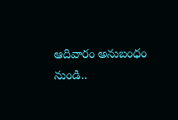ఆదివారం అనుబంధం నుండి..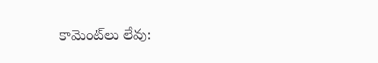కామెంట్‌లు లేవు: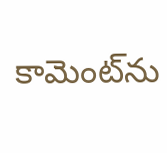కామెంట్‌ను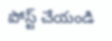పోస్ట్ చేయండి